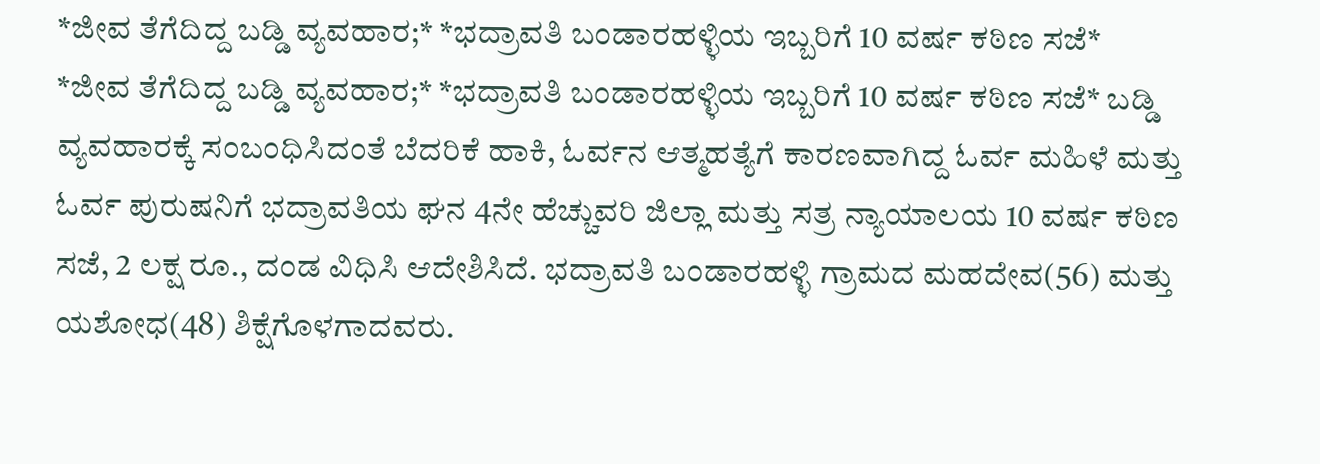*ಜೀವ ತೆಗೆದಿದ್ದ ಬಡ್ಡಿ ವ್ಯವಹಾರ;* *ಭದ್ರಾವತಿ ಬಂಡಾರಹಳ್ಳಿಯ ಇಬ್ಬರಿಗೆ 10 ವರ್ಷ ಕಠಿಣ ಸಜೆ*
*ಜೀವ ತೆಗೆದಿದ್ದ ಬಡ್ಡಿ ವ್ಯವಹಾರ;* *ಭದ್ರಾವತಿ ಬಂಡಾರಹಳ್ಳಿಯ ಇಬ್ಬರಿಗೆ 10 ವರ್ಷ ಕಠಿಣ ಸಜೆ* ಬಡ್ಡಿ ವ್ಯವಹಾರಕ್ಕೆ ಸಂಬಂಧಿಸಿದಂತೆ ಬೆದರಿಕೆ ಹಾಕಿ, ಓರ್ವನ ಆತ್ಮಹತ್ಯೆಗೆ ಕಾರಣವಾಗಿದ್ದ ಓರ್ವ ಮಹಿಳೆ ಮತ್ತು ಓರ್ವ ಪುರುಷನಿಗೆ ಭದ್ರಾವತಿಯ ಘನ 4ನೇ ಹೆಚ್ಚುವರಿ ಜಿಲ್ಲಾ ಮತ್ತು ಸತ್ರ ನ್ಯಾಯಾಲಯ 10 ವರ್ಷ ಕಠಿಣ ಸಜೆ, 2 ಲಕ್ಷ ರೂ., ದಂಡ ವಿಧಿಸಿ ಆದೇಶಿಸಿದೆ. ಭದ್ರಾವತಿ ಬಂಡಾರಹಳ್ಳಿ ಗ್ರಾಮದ ಮಹದೇವ(56) ಮತ್ತು ಯಶೋಧ(48) ಶಿಕ್ಷೆಗೊಳಗಾದವರು.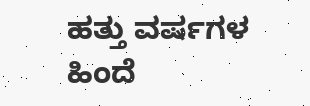ಹತ್ತು ವರ್ಷಗಳ ಹಿಂದೆ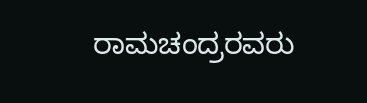ರಾಮಚಂದ್ರರವರು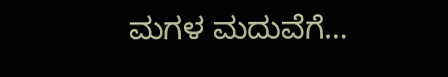ಮಗಳ ಮದುವೆಗೆ…